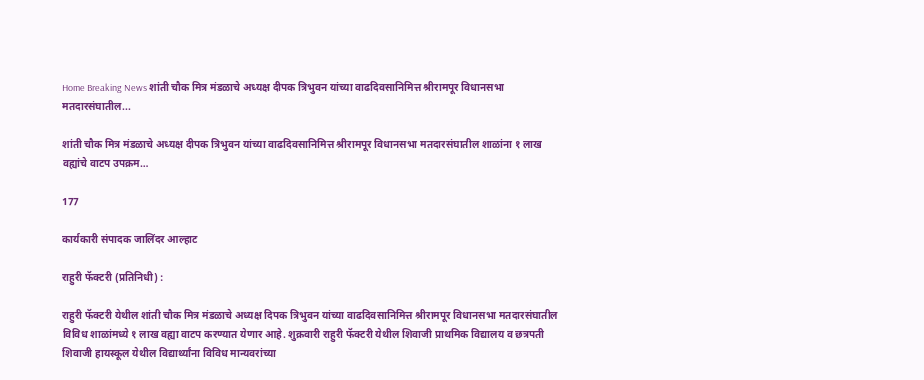Home Breaking News शांती चौक मित्र मंडळाचे अध्यक्ष दीपक त्रिभुवन यांच्या वाढदिवसानिमित्त श्रीरामपूर विधानसभा मतदारसंघातील...

शांती चौक मित्र मंडळाचे अध्यक्ष दीपक त्रिभुवन यांच्या वाढदिवसानिमित्त श्रीरामपूर विधानसभा मतदारसंघातील शाळांना १ लाख वह्यांचे वाटप उपक्रम…

177

कार्यकारी संपादक जालिंदर आल्हाट

राहुरी फॅक्टरी (प्रतिनिधी) :

राहुरी फॅक्टरी येथील शांती चौक मित्र मंडळाचे अध्यक्ष दिपक त्रिभुवन यांच्या वाढदिवसानिमित्त श्रीरामपूर विधानसभा मतदारसंघातील विविध शाळांमध्ये १ लाख वह्या वाटप करण्यात येणार आहे. शुक्रवारी राहुरी फॅक्टरी येथील शिवाजी प्राथमिक विद्यालय व छत्रपती शिवाजी हायस्कूल येथील विद्यार्थ्यांना विविध मान्यवरांच्या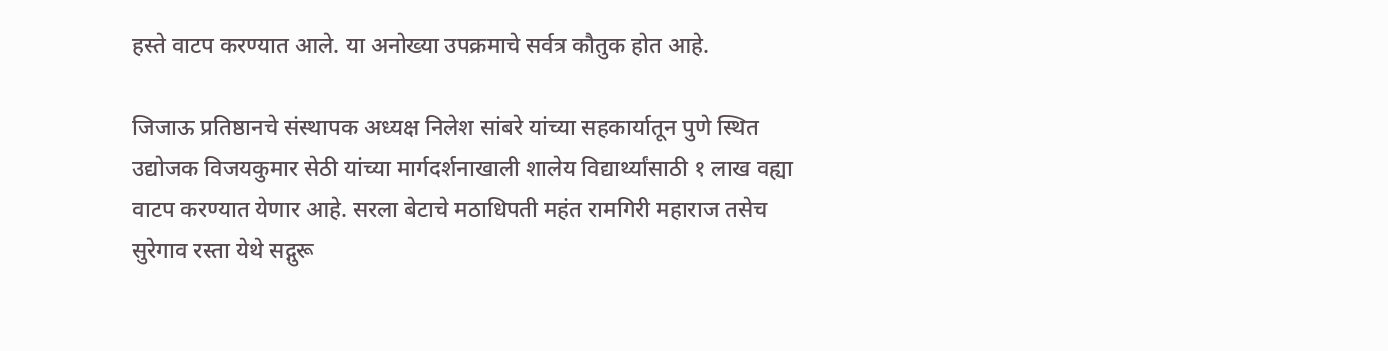हस्ते वाटप करण्यात आले. या अनोख्या उपक्रमाचे सर्वत्र कौतुक होत आहे.

जिजाऊ प्रतिष्ठानचे संस्थापक अध्यक्ष निलेश सांबरे यांच्या सहकार्यातून पुणे स्थित उद्योजक विजयकुमार सेठी यांच्या मार्गदर्शनाखाली शालेय विद्यार्थ्यांसाठी १ लाख वह्या वाटप करण्यात येणार आहे. सरला बेटाचे मठाधिपती महंत रामगिरी महाराज तसेच सुरेगाव रस्ता येथे सद्गुरू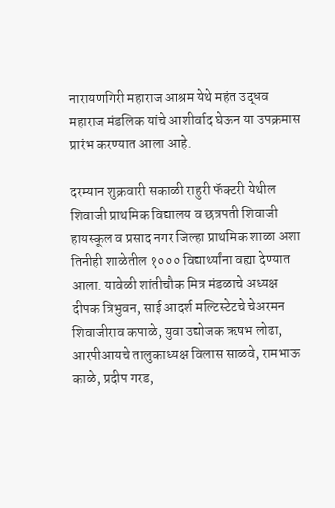नारायणगिरी महाराज आश्रम येथे महंत उद्धव महाराज मंडलिक यांचे आशीर्वाद घेऊन या उपक्रमास प्रारंभ करण्यात आला आहे.

दरम्यान शुक्रवारी सकाळी राहुरी फॅक्टरी येथील शिवाजी प्राथमिक विद्यालय व छत्रपती शिवाजी हायस्कूल व प्रसाद नगर जिल्हा प्राथमिक शाळा अशा तिनीही शाळेतील १००० विद्यार्थ्यांना वह्या देण्यात आला. यावेळी शांतीचौक मित्र मंडळाचे अध्यक्ष दीपक त्रिभुवन, साई आदर्श मल्टिस्टेटचे चेअरमन शिवाजीराव कपाळे, युवा उद्योजक ऋषभ लोढा, आरपीआयचे तालुकाध्यक्ष विलास साळवे, रामभाऊ काळे, प्रदीप गरड,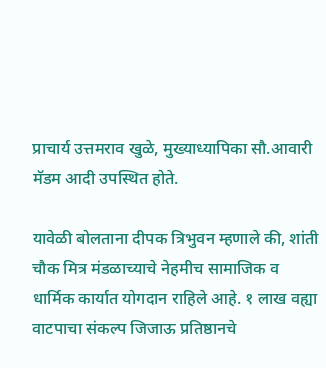प्राचार्य उत्तमराव खुळे, मुख्याध्यापिका सौ.आवारी मॅडम आदी उपस्थित होते.

यावेळी बोलताना दीपक त्रिभुवन म्हणाले की, शांती चौक मित्र मंडळाच्याचे नेहमीच सामाजिक व धार्मिक कार्यात योगदान राहिले आहे. १ लाख वह्या वाटपाचा संकल्प जिजाऊ प्रतिष्ठानचे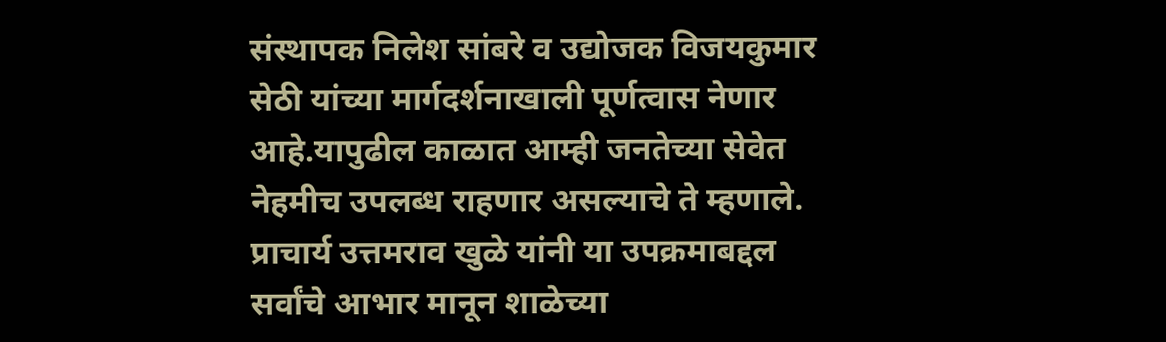संस्थापक निलेश सांबरे व उद्योजक विजयकुमार सेठी यांच्या मार्गदर्शनाखाली पूर्णत्वास नेणार आहे.यापुढील काळात आम्ही जनतेच्या सेवेत नेहमीच उपलब्ध राहणार असल्याचे ते म्हणाले.
प्राचार्य उत्तमराव खुळे यांनी या उपक्रमाबद्दल सर्वांचे आभार मानून शाळेच्या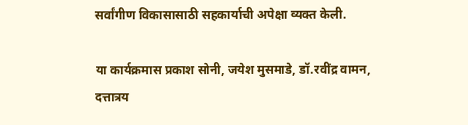सर्वांगीण विकासासाठी सहकार्याची अपेक्षा व्यक्त केली.

या कार्यक्रमास प्रकाश सोनी, जयेश मुसमाडे, डॉ.रवींद्र वामन, दत्तात्रय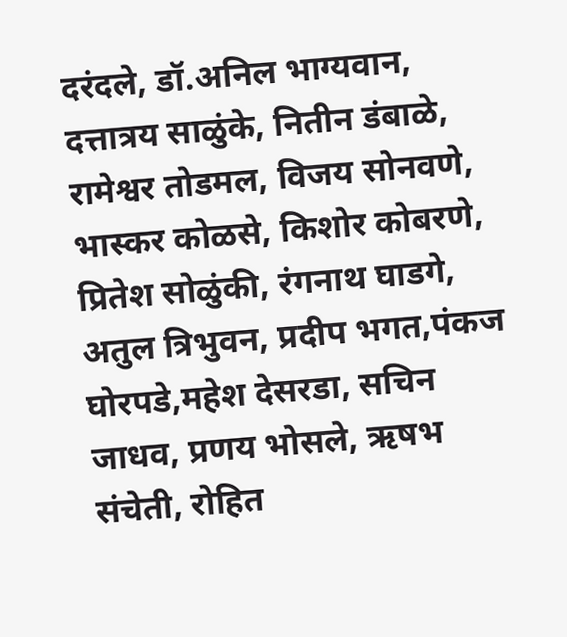दरंदले, डॉ.अनिल भाग्यवान, दत्तात्रय साळुंके, नितीन डंबाळे, रामेश्वर तोडमल, विजय सोनवणे, भास्कर कोळसे, किशोर कोबरणे, प्रितेश सोळुंकी, रंगनाथ घाडगे, अतुल त्रिभुवन, प्रदीप भगत,पंकज घोरपडे,महेश देसरडा, सचिन जाधव, प्रणय भोसले, ऋषभ संचेती, रोहित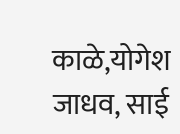काळे,योगेश जाधव, साई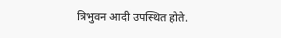त्रिभुवन आदी उपस्थित होते.